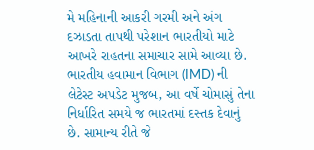મે મહિનાની આકરી ગરમી અને અંગ દઝાડતા તાપથી પરેશાન ભારતીયો માટે આખરે રાહતના સમાચાર સામે આવ્યા છે. ભારતીય હવામાન વિભાગ (IMD) ની લેટેસ્ટ અપડેટ મુજબ, આ વર્ષે ચોમાસું તેના નિર્ધારિત સમયે જ ભારતમાં દસ્તક દેવાનું છે. સામાન્ય રીતે જે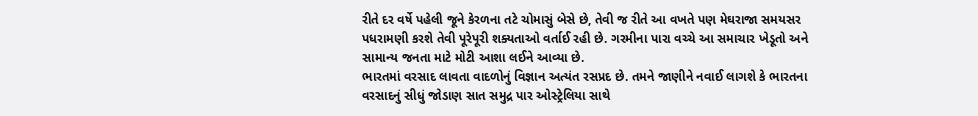રીતે દર વર્ષે પહેલી જૂને કેરળના તટે ચોમાસું બેસે છે, તેવી જ રીતે આ વખતે પણ મેઘરાજા સમયસર પધરામણી કરશે તેવી પૂરેપૂરી શક્યતાઓ વર્તાઈ રહી છે. ગરમીના પારા વચ્ચે આ સમાચાર ખેડૂતો અને સામાન્ય જનતા માટે મોટી આશા લઈને આવ્યા છે.
ભારતમાં વરસાદ લાવતા વાદળોનું વિજ્ઞાન અત્યંત રસપ્રદ છે. તમને જાણીને નવાઈ લાગશે કે ભારતના વરસાદનું સીધું જોડાણ સાત સમુદ્ર પાર ઓસ્ટ્રેલિયા સાથે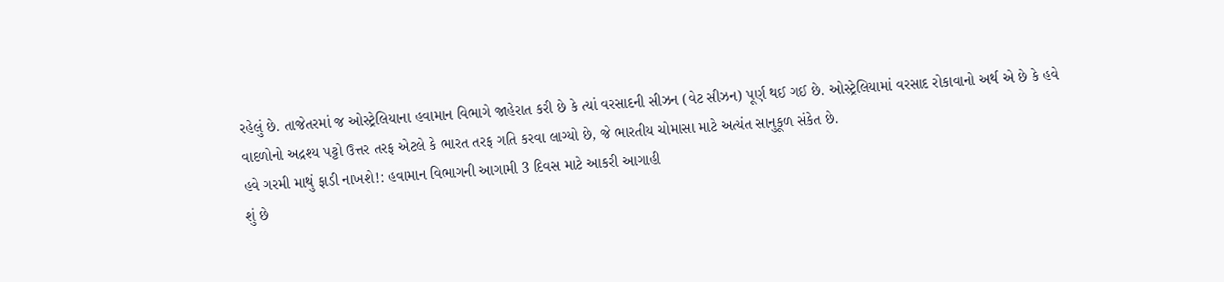રહેલું છે. તાજેતરમાં જ ઓસ્ટ્રેલિયાના હવામાન વિભાગે જાહેરાત કરી છે કે ત્યાં વરસાદની સીઝન (વેટ સીઝન) પૂર્ણ થઈ ગઈ છે. ઓસ્ટ્રેલિયામાં વરસાદ રોકાવાનો અર્થ એ છે કે હવે વાદળોનો અદ્રશ્ય પટ્ટો ઉત્તર તરફ એટલે કે ભારત તરફ ગતિ કરવા લાગ્યો છે, જે ભારતીય ચોમાસા માટે અત્યંત સાનુકૂળ સંકેત છે.
હવે ગરમી માથું ફાડી નાખશે!: હવામાન વિભાગની આગામી 3 દિવસ માટે આકરી આગાહી
શું છે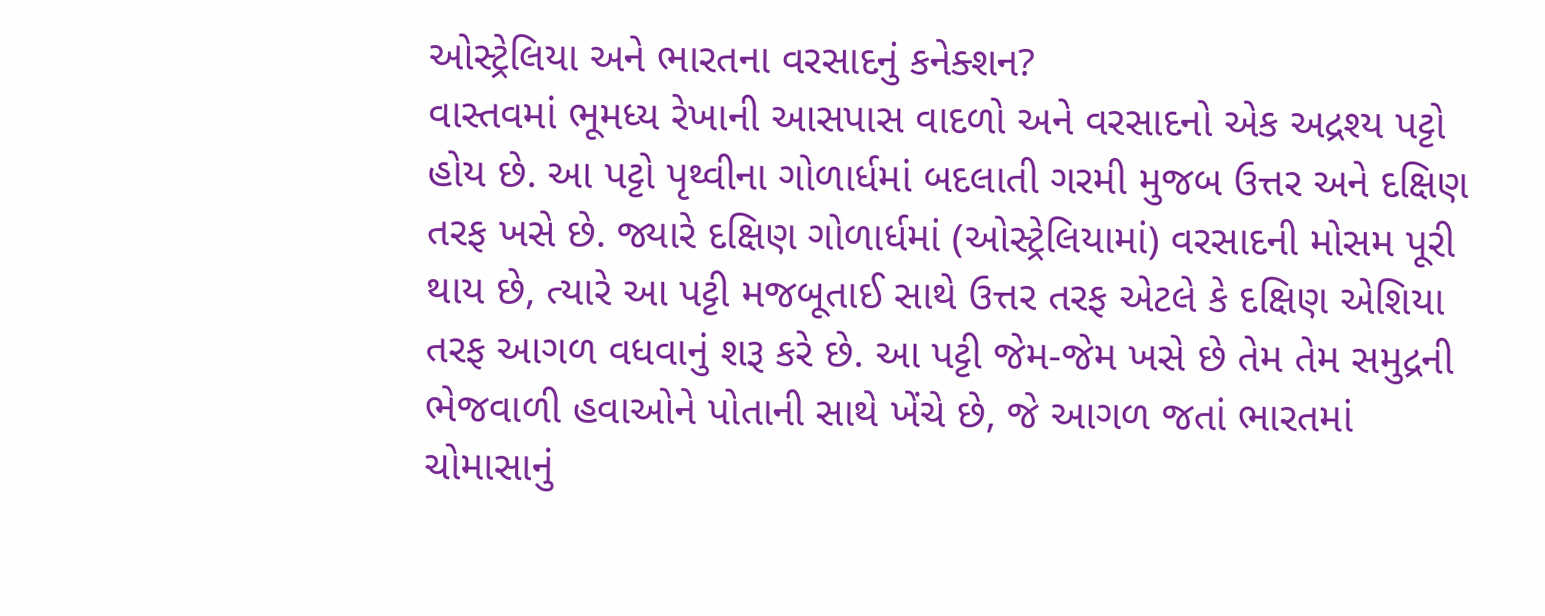ઓસ્ટ્રેલિયા અને ભારતના વરસાદનું કનેક્શન?
વાસ્તવમાં ભૂમધ્ય રેખાની આસપાસ વાદળો અને વરસાદનો એક અદ્રશ્ય પટ્ટો હોય છે. આ પટ્ટો પૃથ્વીના ગોળાર્ધમાં બદલાતી ગરમી મુજબ ઉત્તર અને દક્ષિણ તરફ ખસે છે. જ્યારે દક્ષિણ ગોળાર્ધમાં (ઓસ્ટ્રેલિયામાં) વરસાદની મોસમ પૂરી થાય છે, ત્યારે આ પટ્ટી મજબૂતાઈ સાથે ઉત્તર તરફ એટલે કે દક્ષિણ એશિયા તરફ આગળ વધવાનું શરૂ કરે છે. આ પટ્ટી જેમ-જેમ ખસે છે તેમ તેમ સમુદ્રની ભેજવાળી હવાઓને પોતાની સાથે ખેંચે છે, જે આગળ જતાં ભારતમાં ચોમાસાનું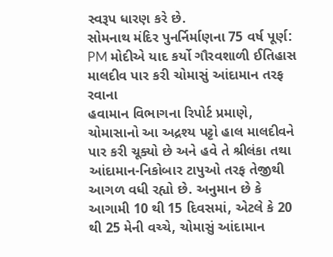સ્વરૂપ ધારણ કરે છે.
સોમનાથ મંદિર પુનર્નિર્માણના 75 વર્ષ પૂર્ણ: PM મોદીએ યાદ કર્યો ગૌરવશાળી ઈતિહાસ
માલદીવ પાર કરી ચોમાસું આંદામાન તરફ રવાના
હવામાન વિભાગના રિપોર્ટ પ્રમાણે, ચોમાસાનો આ અદ્રશ્ય પટ્ટો હાલ માલદીવને પાર કરી ચૂક્યો છે અને હવે તે શ્રીલંકા તથા આંદામાન-નિકોબાર ટાપુઓ તરફ તેજીથી આગળ વધી રહ્યો છે. અનુમાન છે કે આગામી 10 થી 15 દિવસમાં, એટલે કે 20 થી 25 મેની વચ્ચે, ચોમાસું આંદામાન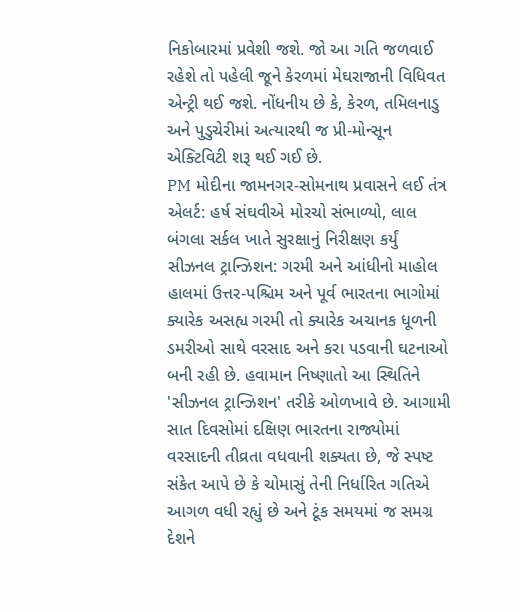નિકોબારમાં પ્રવેશી જશે. જો આ ગતિ જળવાઈ રહેશે તો પહેલી જૂને કેરળમાં મેઘરાજાની વિધિવત એન્ટ્રી થઈ જશે. નોંધનીય છે કે, કેરળ, તમિલનાડુ અને પુડુચેરીમાં અત્યારથી જ પ્રી-મોન્સૂન એક્ટિવિટી શરૂ થઈ ગઈ છે.
PM મોદીના જામનગર-સોમનાથ પ્રવાસને લઈ તંત્ર એલર્ટ: હર્ષ સંઘવીએ મોરચો સંભાળ્યો, લાલ બંગલા સર્કલ ખાતે સુરક્ષાનું નિરીક્ષણ કર્યું
સીઝનલ ટ્રાન્ઝિશન: ગરમી અને આંધીનો માહોલ
હાલમાં ઉત્તર-પશ્ચિમ અને પૂર્વ ભારતના ભાગોમાં ક્યારેક અસહ્ય ગરમી તો ક્યારેક અચાનક ધૂળની ડમરીઓ સાથે વરસાદ અને કરા પડવાની ઘટનાઓ બની રહી છે. હવામાન નિષ્ણાતો આ સ્થિતિને 'સીઝનલ ટ્રાન્ઝિશન' તરીકે ઓળખાવે છે. આગામી સાત દિવસોમાં દક્ષિણ ભારતના રાજ્યોમાં વરસાદની તીવ્રતા વધવાની શક્યતા છે, જે સ્પષ્ટ સંકેત આપે છે કે ચોમાસું તેની નિર્ધારિત ગતિએ આગળ વધી રહ્યું છે અને ટૂંક સમયમાં જ સમગ્ર દેશને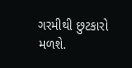ગરમીથી છુટકારો મળશે.